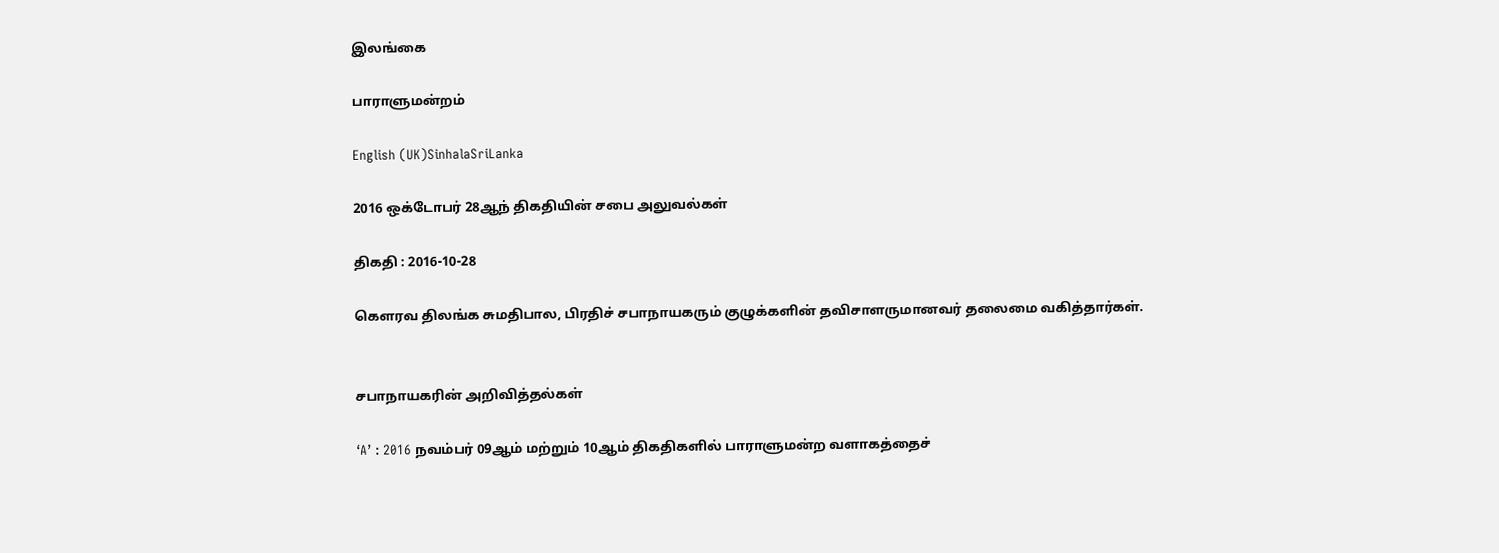இலங்கை

பாராளுமன்றம்

English (UK)SinhalaSriLanka

2016 ஒக்டோபர் 28ஆந் திகதியின் சபை அலுவல்கள்

திகதி : 2016-10-28

கௌரவ திலங்க சுமதிபால, பிரதிச் சபாநாயகரும் குழுக்களின் தவிசாளருமானவர் தலைமை வகித்தார்கள்.


சபாநாயகரின் அறிவித்தல்கள்

‘A’ : 2016 நவம்பர் 09ஆம் மற்றும் 10ஆம் திகதிகளில் பாராளுமன்ற வளாகத்தைச்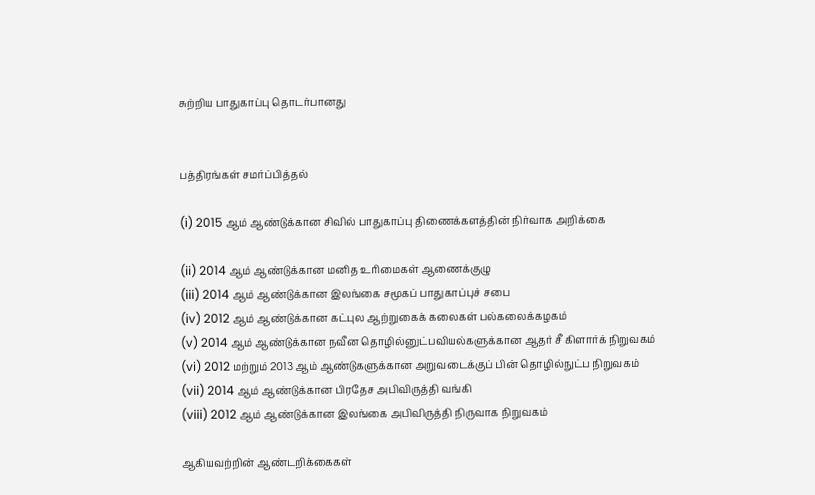சுற்றிய பாதுகாப்பு தொடர்பானது


பத்திரங்கள் சமர்ப்பித்தல்

(i) 2015 ஆம் ஆண்டுக்கான சிவில் பாதுகாப்பு திணைக்களத்தின் நிர்வாக அறிக்கை

(ii) 2014 ஆம் ஆண்டுக்கான மனித உரிமைகள் ஆணைக்குழு
(iii) 2014 ஆம் ஆண்டுக்கான இலங்கை சமூகப் பாதுகாப்புச் சபை
(iv) 2012 ஆம் ஆண்டுக்கான கட்புல ஆற்றுகைக் கலைகள் பல்கலைக்கழகம்
(v) 2014 ஆம் ஆண்டுக்கான நவீன தொழில்னுட்பவியல்களுக்கான ஆதர் சீ கிளார்க் நிறுவகம்
(vi) 2012 மற்றும் 2013 ஆம் ஆண்டுகளுக்கான அறுவடைக்குப் பின் தொழில்நுட்ப நிறுவகம்
(vii) 2014 ஆம் ஆண்டுக்கான பிரதேச அபிவிருத்தி வங்கி
(viii) 2012 ஆம் ஆண்டுக்கான இலங்கை அபிவிருத்தி நிருவாக நிறுவகம்

ஆகியவற்றின் ஆண்டறிக்கைகள்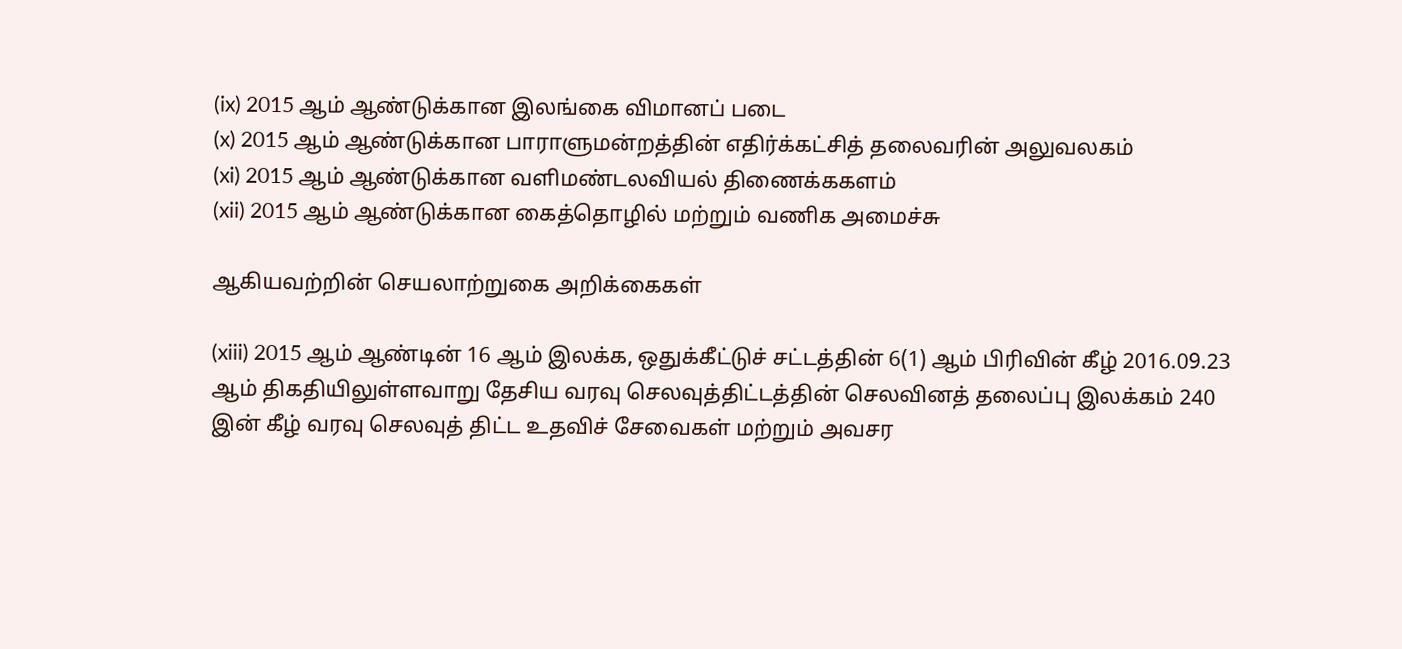(ix) 2015 ஆம் ஆண்டுக்கான இலங்கை விமானப் படை
(x) 2015 ஆம் ஆண்டுக்கான பாராளுமன்றத்தின் எதிர்க்கட்சித் தலைவரின் அலுவலகம்
(xi) 2015 ஆம் ஆண்டுக்கான வளிமண்டலவியல் திணைக்ககளம்
(xii) 2015 ஆம் ஆண்டுக்கான கைத்தொழில் மற்றும் வணிக அமைச்சு

ஆகியவற்றின் செயலாற்றுகை அறிக்கைகள்

(xiii) 2015 ஆம் ஆண்டின் 16 ஆம் இலக்க, ஒதுக்கீட்டுச் சட்டத்தின் 6(1) ஆம் பிரிவின் கீழ் 2016.09.23 ஆம் திகதியிலுள்ளவாறு தேசிய வரவு செலவுத்திட்டத்தின் செலவினத் தலைப்பு இலக்கம் 240 இன் கீழ் வரவு செலவுத் திட்ட உதவிச் சேவைகள் மற்றும் அவசர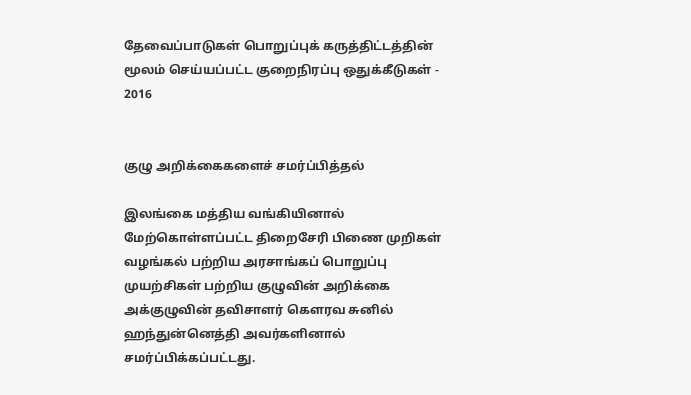தேவைப்பாடுகள் பொறுப்புக் கருத்திட்டத்தின் மூலம் செய்யப்பட்ட குறைநிரப்பு ஒதுக்கீடுகள் - 2016


குழு அறிக்கைகளைச் சமர்ப்பித்தல்

இலங்கை மத்திய வங்கியினால் மேற்கொள்ளப்பட்ட திறைசேரி பிணை முறிகள் வழங்கல் பற்றிய அரசாங்கப் பொறுப்பு முயற்சிகள் பற்றிய குழுவின் அறிக்கை அக்குழுவின் தவிசாளர் கௌரவ சுனில் ஹந்துன்னெத்தி அவர்களினால் சமர்ப்பிக்கப்பட்டது.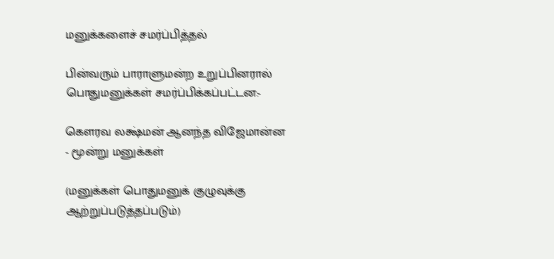மனுக்களைச் சமர்ப்பித்தல்

பின்வரும் பாராளுமன்ற உறுப்பினரால் பொதுமனுக்கள் சமர்ப்பிக்கப்பட்டன:-

கௌரவ லக்ஷ்மன் ஆனந்த விஜேமான்ன           - மூன்று மனுக்கள்

(மனுக்கள் பொதுமனுக் குழுவுக்கு ஆற்றுப்படுத்தப்படும்)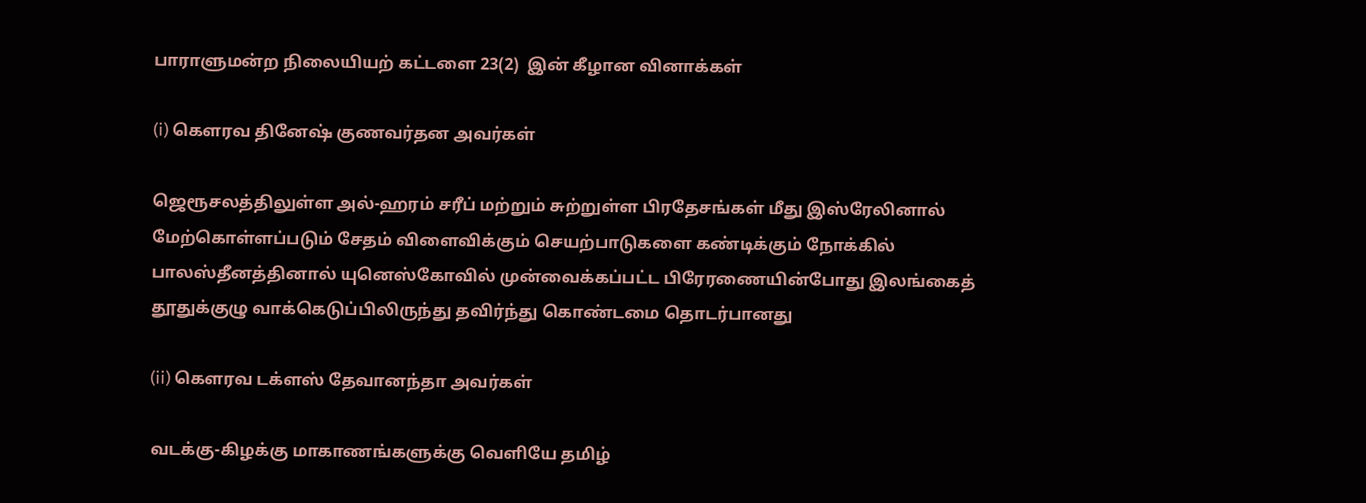பாராளுமன்ற நிலையியற் கட்டளை 23(2)  இன் கீழான வினாக்கள்

(i) கௌரவ தினேஷ் குணவர்தன அவர்கள்

ஜெரூசலத்திலுள்ள அல்-ஹரம் சரீப் மற்றும் சுற்றுள்ள பிரதேசங்கள் மீது இஸ்ரேலினால் மேற்கொள்ளப்படும் சேதம் விளைவிக்கும் செயற்பாடுகளை கண்டிக்கும் நோக்கில் பாலஸ்தீனத்தினால் யுனெஸ்கோவில் முன்வைக்கப்பட்ட பிரேரணையின்போது இலங்கைத் தூதுக்குழு வாக்கெடுப்பிலிருந்து தவிர்ந்து கொண்டமை தொடர்பானது

(ii) கௌரவ டக்ளஸ் தேவானந்தா அவர்கள்

வடக்கு-கிழக்கு மாகாணங்களுக்கு வெளியே தமிழ்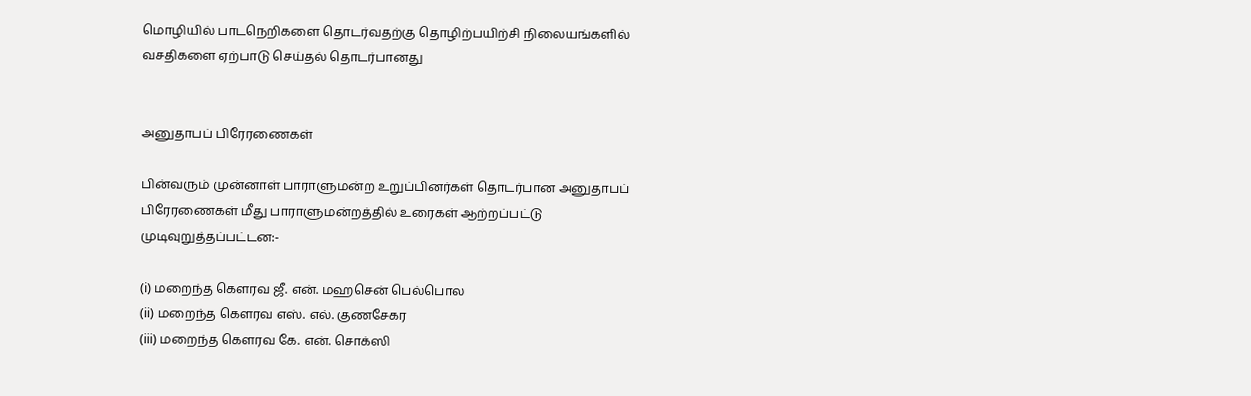மொழியில் பாடநெறிகளை தொடர்வதற்கு தொழிற்பயிற்சி நிலையங்களில் வசதிகளை ஏற்பாடு செய்தல் தொடர்பானது


அனுதாபப் பிரேரணைகள்

பின்வரும் முன்னாள் பாராளுமன்ற உறுப்பினர்கள் தொடர்பான அனுதாபப் பிரேரணைகள் மீது பாராளுமன்றத்தில் உரைகள் ஆற்றப்பட்டு முடிவுறுத்தப்பட்டன:-

(i) மறைந்த கௌரவ ஜீ. என். மஹசென் பெல்பொல
(ii) மறைந்த கௌரவ எஸ். எல். குணசேகர
(iii) மறைந்த கௌரவ கே. என். சொக்ஸி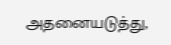அதனையடுத்து,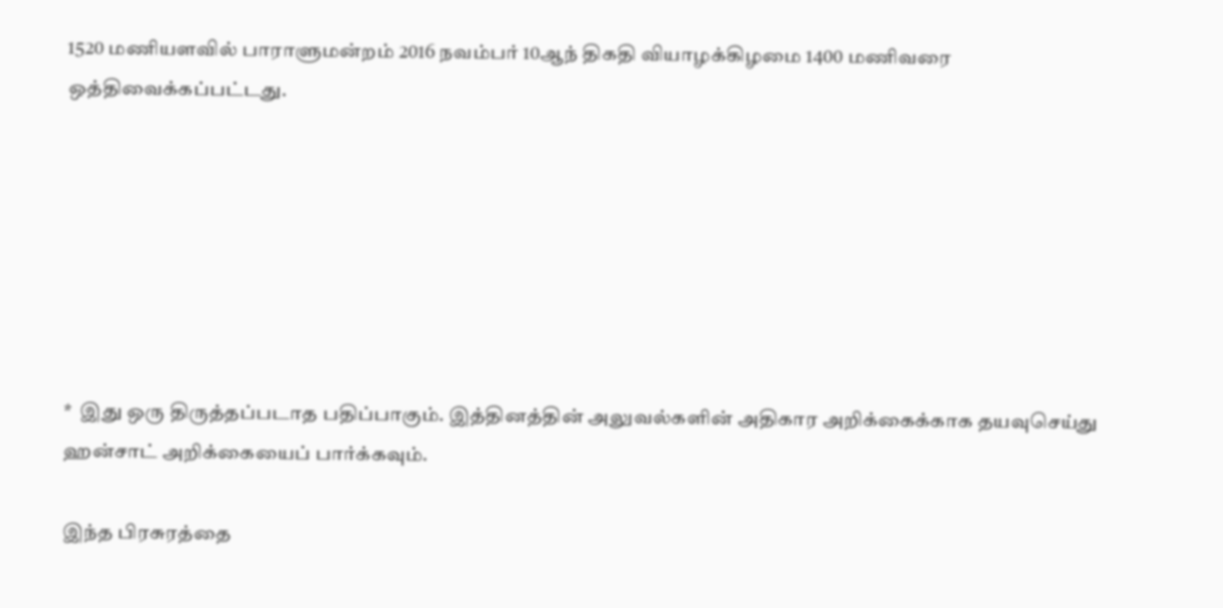1520 மணியளவில் பாராளுமன்றம் 2016 நவம்பர் 10ஆந் திகதி வியாழக்கிழமை 1400 மணிவரை ஒத்திவைக்கப்பட்டது.







*  இது ஒரு திருத்தப்படாத பதிப்பாகும். இத்தினத்தின் அலுவல்களின் அதிகார அறிக்கைக்காக தயவுசெய்து ஹன்சாட் அறிக்கையைப் பார்க்கவும்.

இந்த பிரசுரத்தை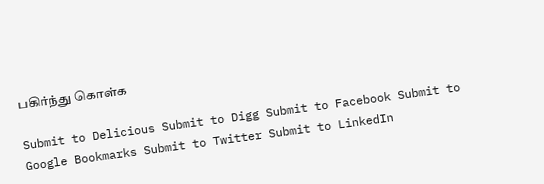பகிர்ந்து கொள்க

Submit to Delicious Submit to Digg Submit to Facebook Submit to Google Bookmarks Submit to Twitter Submit to LinkedIn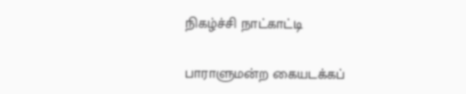நிகழ்ச்சி நாட்காட்டி

பாராளுமன்ற கையடக்கப்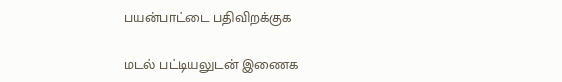பயன்பாட்டை பதிவிறக்குக

மடல் பட்டியலுடன் இணைக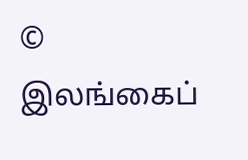© இலங்கைப்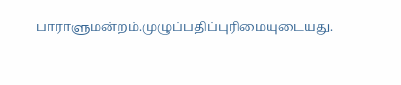பாராளுமன்றம்.முழுப்பதிப்புரிமையுடையது.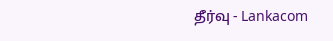தீர்வு - Lankacom